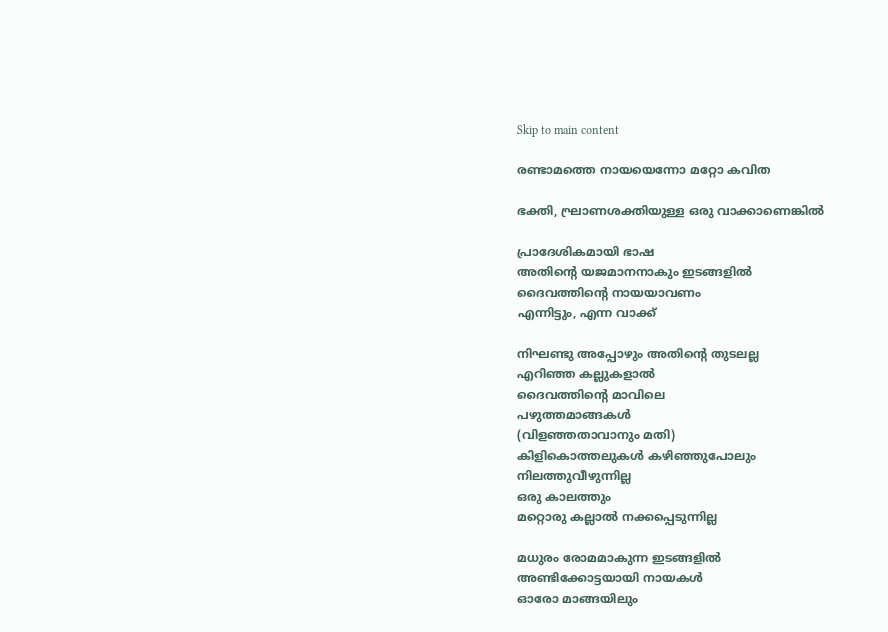Skip to main content

രണ്ടാമത്തെ നായയെന്നോ മറ്റോ കവിത

ഭക്തി, ഘ്രാണശക്തിയുള്ള ഒരു വാക്കാണെങ്കിൽ

പ്രാദേശികമായി ഭാഷ
അതിൻ്റെ യജമാനനാകും ഇടങ്ങളിൽ
ദൈവത്തിൻ്റെ നായയാവണം
എന്നിട്ടും, എന്ന വാക്ക്

നിഘണ്ടു അപ്പോഴും അതിൻ്റെ തുടലല്ല
എറിഞ്ഞ കല്ലുകളാൽ
ദൈവത്തിൻ്റെ മാവിലെ
പഴുത്തമാങ്ങകൾ
(വിളഞ്ഞതാവാനും മതി)
കിളികൊത്തലുകൾ കഴിഞ്ഞുപോലും
നിലത്തുവീഴുന്നില്ല
ഒരു കാലത്തും
മറ്റൊരു കല്ലാൽ നക്കപ്പെടുന്നില്ല

മധുരം രോമമാകുന്ന ഇടങ്ങളിൽ
അണ്ടിക്കോട്ടയായി നായകൾ
ഓരോ മാങ്ങയിലും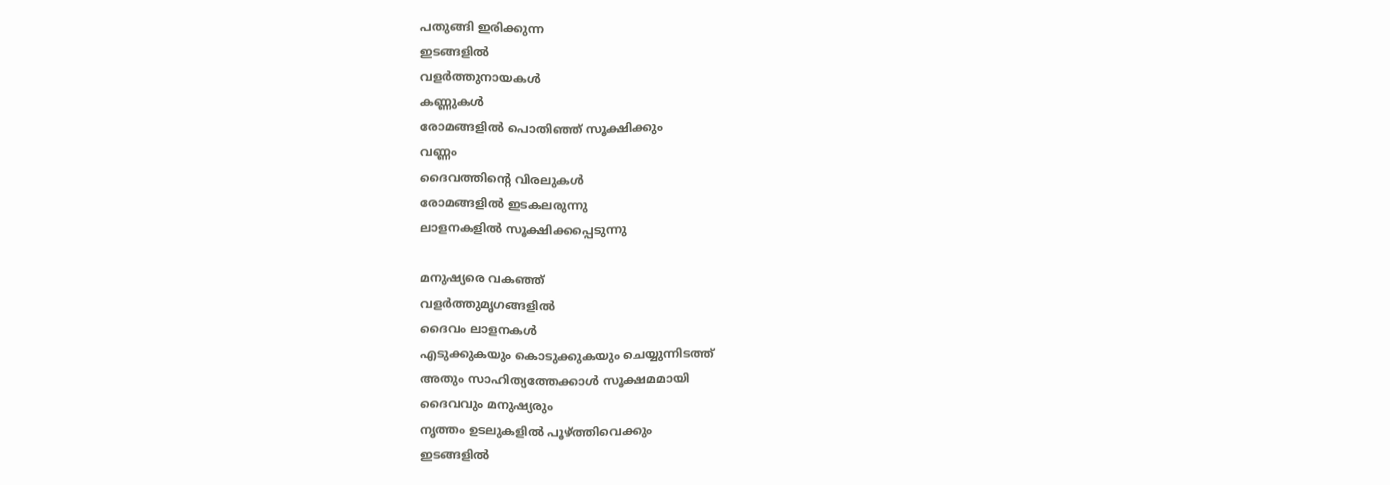പതുങ്ങി ഇരിക്കുന്ന
ഇടങ്ങളിൽ
വളർത്തുനായകൾ
കണ്ണുകൾ
രോമങ്ങളിൽ പൊതിഞ്ഞ് സൂക്ഷിക്കും
വണ്ണം
ദൈവത്തിൻ്റെ വിരലുകൾ
രോമങ്ങളിൽ ഇടകലരുന്നു
ലാളനകളിൽ സൂക്ഷിക്കപ്പെടുന്നു

മനുഷ്യരെ വകഞ്ഞ്
വളർത്തുമൃഗങ്ങളിൽ
ദൈവം ലാളനകൾ
എടുക്കുകയും കൊടുക്കുകയും ചെയ്യുന്നിടത്ത്
അതും സാഹിത്യത്തേക്കാൾ സൂക്ഷമമായി
ദൈവവും മനുഷ്യരും
നൃത്തം ഉടലുകളിൽ പൂഴ്ത്തിവെക്കും
ഇടങ്ങളിൽ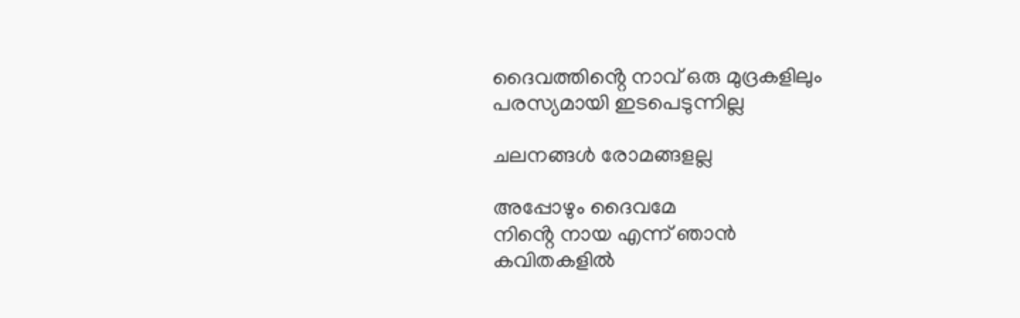ദൈവത്തിൻ്റെ നാവ് ഒരു മുദ്രകളിലും
പരസ്യമായി ഇടപെടുന്നില്ല

ചലനങ്ങൾ രോമങ്ങളല്ല

അപ്പോഴും ദൈവമേ
നിൻ്റെ നായ എന്ന് ഞാൻ
കവിതകളിൽ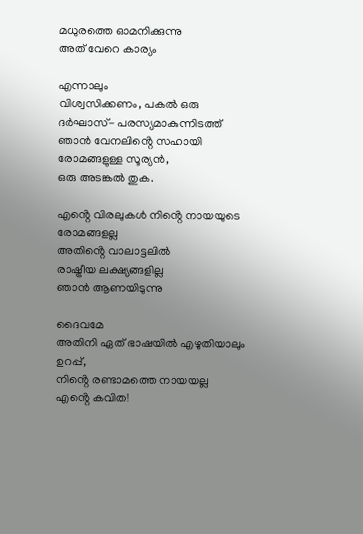മധുരത്തെ ഓമനിക്കുന്നു
അത് വേറെ കാര്യം

എന്നാലും
വിശ്വസിക്കണം, പകൽ ഒരു ദർഘാസ്- പരസ്യമാകുന്നിടത്ത്
ഞാൻ വേനലിൻ്റെ സഹായി
രോമങ്ങളുള്ള സൂര്യൻ,
ഒരു അടങ്കൽ തുക.

എൻ്റെ വിരലുകൾ നിൻ്റെ നായയുടെ
രോമങ്ങളല്ല
അതിൻ്റെ വാലാട്ടലിൽ
രാഷ്ട്രീയ ലക്ഷ്യങ്ങളില്ല
ഞാൻ ആണയിടുന്നു

ദൈവമേ
അതിനി ഏത് ഭാഷയിൽ എഴുതിയാലും
ഉറപ്പ്,
നിൻ്റെ രണ്ടാമത്തെ നായയല്ല
എൻ്റെ കവിത!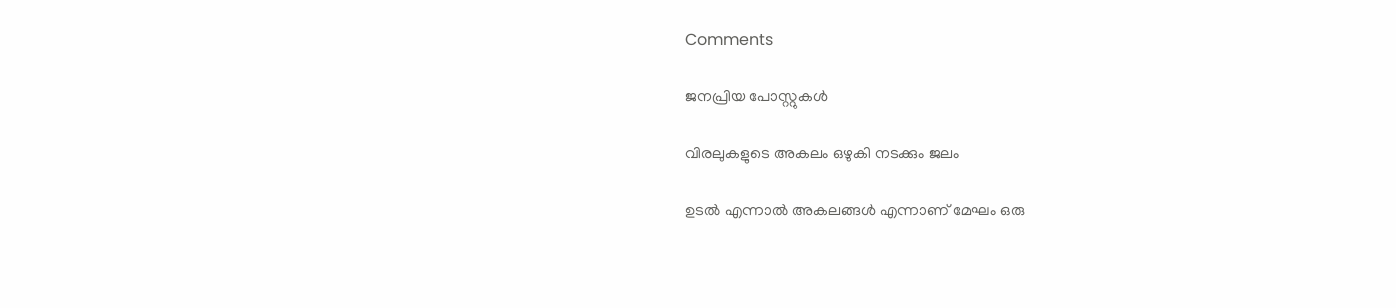Comments

ജനപ്രിയ പോസ്റ്റുകൾ

വിരലുകളുടെ അകലം ഒഴുകി നടക്കും ജലം

ഉടൽ എന്നാൽ അകലങ്ങൾ എന്നാണ് മേഘം ഒരു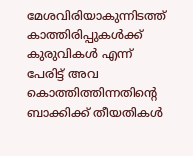മേശവിരിയാകുന്നിടത്ത് കാത്തിരിപ്പുകൾക്ക് കുരുവികൾ എന്ന് പേരിട്ട് അവ കൊത്തിത്തിന്നതിൻ്റെ  ബാക്കിക്ക് തീയതികൾ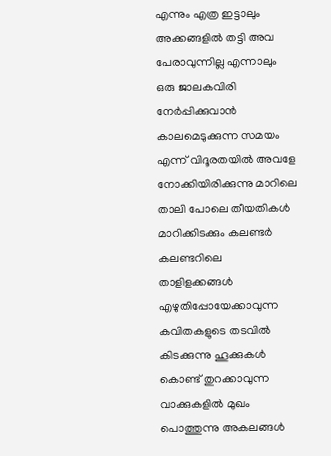എന്നും എത്ര ഇട്ടാലും അക്കങ്ങളിൽ തട്ടി അവ പേരാവുന്നില്ല എന്നാലും ഒരു ജാലകവിരി നേർപ്പിക്കുവാൻ കാലമെടുക്കുന്ന സമയം എന്ന് വിദൂരതയിൽ അവളേ നോക്കിയിരിക്കുന്നു മാറിലെ താലി പോലെ തീയതികൾ മാറിക്കിടക്കും കലണ്ടർ കലണ്ടറിലെ താളിളക്കങ്ങൾ എഴുതിപ്പോയേക്കാവുന്ന കവിതകളുടെ തടവിൽ കിടക്കുന്നു ഹൂക്കുകൾ കൊണ്ട് തുറക്കാവുന്ന വാക്കുകളിൽ മുഖം പൊത്തുന്നു അകലങ്ങൾ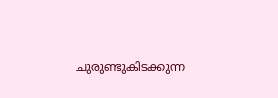ചുരുണ്ടുകിടക്കുന്ന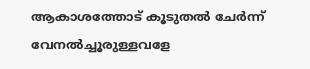ആകാശത്തോട് കൂടുതൽ ചേർന്ന്  വേനൽച്ചൂരുള്ളവളേ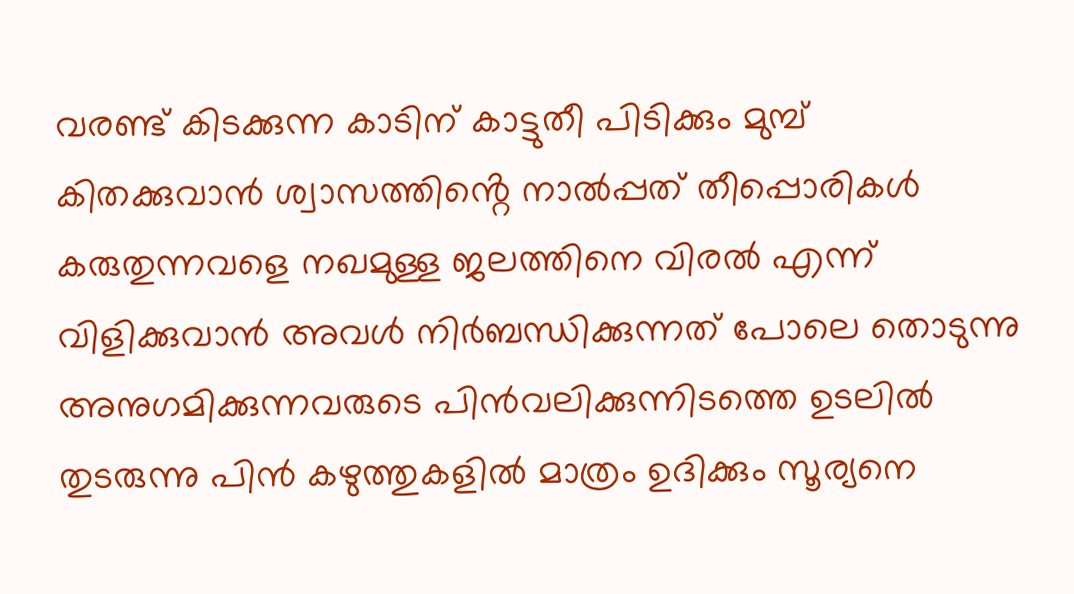വരണ്ട് കിടക്കുന്ന കാടിന് കാട്ടുതീ പിടിക്കും മുമ്പ്  കിതക്കുവാൻ ശ്വാസത്തിൻ്റെ നാൽപ്പത് തീപ്പൊരികൾ കരുതുന്നവളെ നഖമുള്ള ജലത്തിനെ വിരൽ എന്ന് വിളിക്കുവാൻ അവൾ നിർബന്ധിക്കുന്നത് പോലെ തൊടുന്നു അനുഗമിക്കുന്നവരുടെ പിൻവലിക്കുന്നിടത്തെ ഉടലിൽ തുടരുന്നു പിൻ കഴുത്തുകളിൽ മാത്രം ഉദിക്കും സൂര്യനെ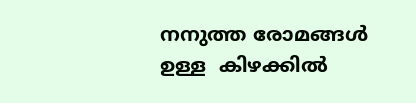നനുത്ത രോമങ്ങൾ ഉള്ള  കിഴക്കിൽ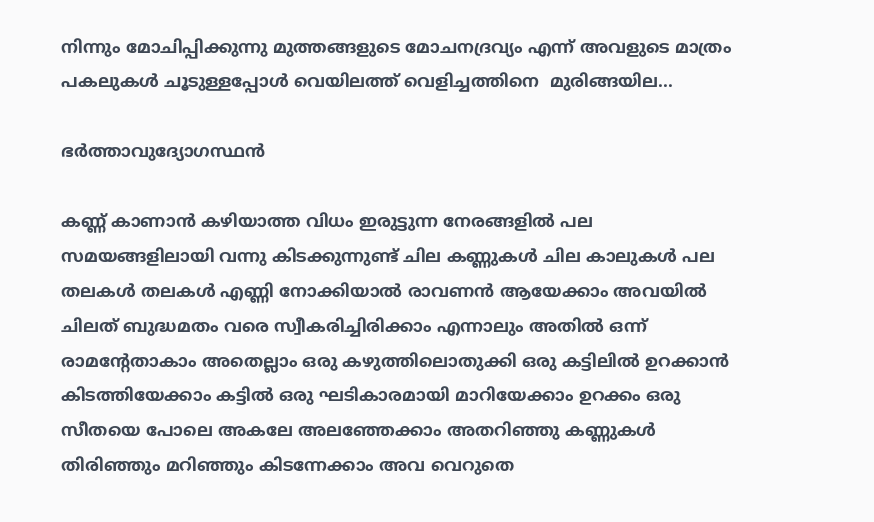നിന്നും മോചിപ്പിക്കുന്നു മുത്തങ്ങളുടെ മോചനദ്രവ്യം എന്ന് അവളുടെ മാത്രം പകലുകൾ ചൂടുള്ളപ്പോൾ വെയിലത്ത് വെളിച്ചത്തിനെ  മുരിങ്ങയില...

ഭർത്താവുദ്യോഗസ്ഥൻ

കണ്ണ് കാണാൻ കഴിയാത്ത വിധം ഇരുട്ടുന്ന നേരങ്ങളിൽ പല സമയങ്ങളിലായി വന്നു കിടക്കുന്നുണ്ട് ചില കണ്ണുകൾ ചില കാലുകൾ പല തലകൾ തലകൾ എണ്ണി നോക്കിയാൽ രാവണൻ ആയേക്കാം അവയിൽ ചിലത് ബുദ്ധമതം വരെ സ്വീകരിച്ചിരിക്കാം എന്നാലും അതിൽ ഒന്ന് രാമന്റേതാകാം അതെല്ലാം ഒരു കഴുത്തിലൊതുക്കി ഒരു കട്ടിലിൽ ഉറക്കാൻ കിടത്തിയേക്കാം കട്ടിൽ ഒരു ഘടികാരമായി മാറിയേക്കാം ഉറക്കം ഒരു സീതയെ പോലെ അകലേ അലഞ്ഞേക്കാം അതറിഞ്ഞു കണ്ണുകൾ തിരിഞ്ഞും മറിഞ്ഞും കിടന്നേക്കാം അവ വെറുതെ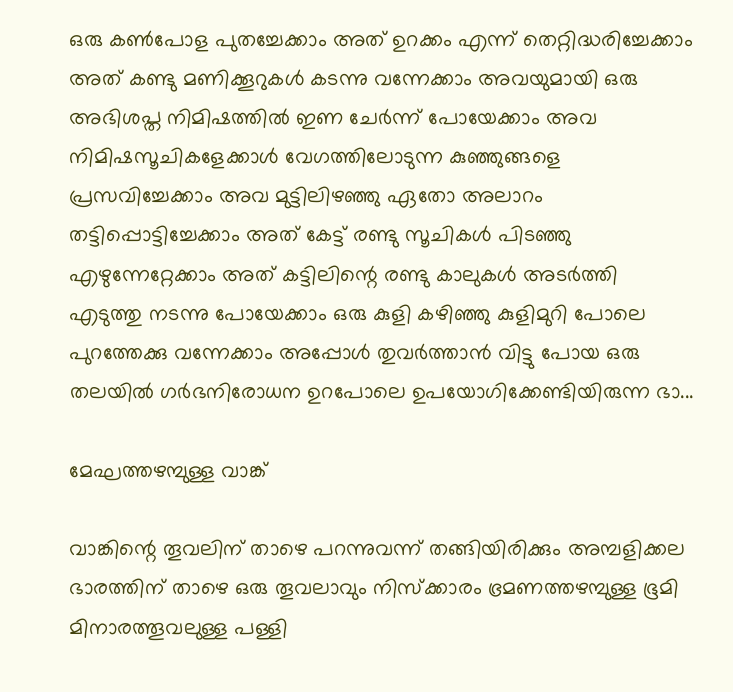ഒരു കണ്‍പോള പുതച്ചേക്കാം അത് ഉറക്കം എന്ന് തെറ്റിദ്ധരിച്ചേക്കാം അത് കണ്ടു മണിക്കൂറുകൾ കടന്നു വന്നേക്കാം അവയുമായി ഒരു  അഭിശപ്ത നിമിഷത്തിൽ ഇണ ചേർന്ന് പോയേക്കാം അവ നിമിഷസൂചികളേക്കാൾ വേഗത്തിലോടുന്ന കുഞ്ഞുങ്ങളെ പ്രസവിച്ചേക്കാം അവ മുട്ടിലിഴഞ്ഞു ഏതോ അലാറം തട്ടിപ്പൊട്ടിച്ചേക്കാം അത് കേട്ട് രണ്ടു സൂചികൾ പിടഞ്ഞു എഴുന്നേറ്റേക്കാം അത് കട്ടിലിന്റെ രണ്ടു കാലുകൾ അടർത്തി എടുത്തു നടന്നു പോയേക്കാം ഒരു കുളി കഴിഞ്ഞു കുളിമുറി പോലെ പുറത്തേക്കു വന്നേക്കാം അപ്പോൾ തുവർത്താൻ വിട്ടു പോയ ഒരു തലയിൽ ഗർഭനിരോധന ഉറപോലെ ഉപയോഗിക്കേണ്ടിയിരുന്ന ഭാ...

മേഘത്തഴമ്പുള്ള വാങ്ക്

വാങ്കിന്റെ തൂവലിന് താഴെ പറന്നുവന്ന് തങ്ങിയിരിക്കും അമ്പളിക്കല ഭാരത്തിന് താഴെ ഒരു തൂവലാവും നിസ്ക്കാരം ഭ്രമണത്തഴമ്പുള്ള ഭൂമി മിനാരത്തൂവലുള്ള പള്ളി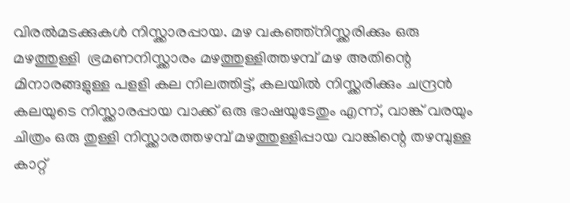വിരൽമടക്കുകൾ നിസ്ക്കാരപ്പായ. മഴ വകഞ്ഞ്നിസ്ക്കരിക്കും ഒരു മഴത്തുള്ളി  ഭ്രമണനിസ്ക്കാരം മഴത്തുള്ളിത്തഴമ്പ് മഴ അതിന്റെ മിനാരങ്ങളുള്ള പളളി കല നിലത്തിട്ട്, കലയിൽ നിസ്ക്കരിക്കും ചന്ദ്രൻ കലയുടെ നിസ്ക്കാരപ്പായ വാക്ക് ഒരു ഭാഷയുടേതും എന്ന്, വാങ്ക് വരയും ചിത്രം ഒരു തുള്ളി നിസ്ക്കാരത്തഴമ്പ് മഴത്തുള്ളിപ്പായ വാങ്കിന്റെ തഴമ്പുള്ള കാറ്റ്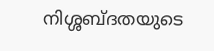നിശ്ശബ്ദതയുടെ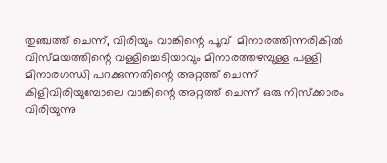തുഞ്ചത്ത് ചെന്ന്, വിരിയും വാങ്കിന്റെ പൂവ്  മിനാരത്തിന്നരികിൽ  വിസ്മയത്തിന്റെ വള്ളിച്ചെടിയാവും മിനാരത്തഴമ്പുള്ള പള്ളി മിനാരഗന്ധി പറക്കുന്നതിന്റെ അറ്റത്ത് ചെന്ന് കിളിവിരിയുമ്പോലെ വാങ്കിന്റെ അറ്റത്ത് ചെന്ന് ഒരു നിസ്ക്കാരം വിരിയുന്നു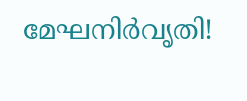മേഘനിർവൃതി!